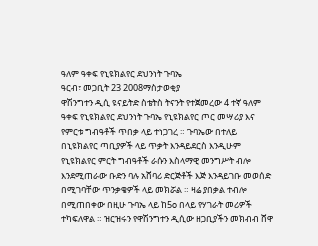ዓለም ዓቀፍ የኒዩክልየር ደህንነት ጉባኤ
ዓርብ፣ መጋቢት 23 2008ማስታወቂያ
ዋሽንግተን ዲሲ ዩናይትድ ስቴትስ ትናንት የተጀመረው 4 ተኛ ዓለም ዓቀፍ የኒዩክልየር ደህንነት ጉባኤ የኒዩክልየር ጦር መሣሪያ እና የምርቱ ግብዓቶች ጥበቃ ላይ ተነጋገረ ። ጉባኤው በተለይ በኒዩክልየር ጣቢያዎች ላይ ጥቃት እንዳይደርስ እንዲሁም የኒዩክልየር ምርት ግብዓቶች ራሱን እስላማዊ መንግሥት ብሎ እንደሚጠራው ቡድን ባሉ አሸባሪ ድርጅቶች እጅ እንዳይገቡ መወሰድ በሚገባቸው ጥንቃቄዎች ላይ መክሯል ። ዛሬ ያበቃል ተብሎ በሚጠበቀው በዚሁ ጉባኤ ላይ ከ5o በላይ የሃገራት መሪዎች ተካፍለዋል ። ዝርዝሩን የዋሽንግተን ዲሲው ዘጋቢያችን መክብብ ሸዋ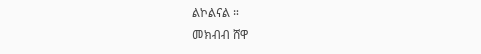ልኮልናል ።
መክብብ ሸዋ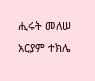ሒሩት መለሠ
አርያም ተክሌ